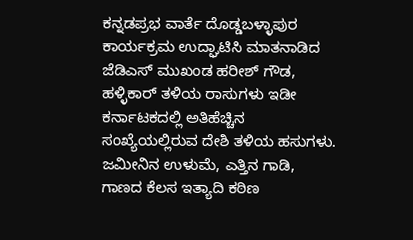ಕನ್ನಡಪ್ರಭ ವಾರ್ತೆ ದೊಡ್ಡಬಳ್ಳಾಪುರ
ಕಾರ್ಯಕ್ರಮ ಉದ್ಘಾಟಿಸಿ ಮಾತನಾಡಿದ ಜೆಡಿಎಸ್ ಮುಖಂಡ ಹರೀಶ್ ಗೌಡ, ಹಳ್ಳಿಕಾರ್ ತಳಿಯ ರಾಸುಗಳು ಇಡೀ ಕರ್ನಾಟಕದಲ್ಲಿ ಅತಿಹೆಚ್ಚಿನ ಸಂಖ್ಯೆಯಲ್ಲಿರುವ ದೇಶಿ ತಳಿಯ ಹಸುಗಳು. ಜಮೀನಿನ ಉಳುಮೆ, ಎತ್ತಿನ ಗಾಡಿ, ಗಾಣದ ಕೆಲಸ ಇತ್ಯಾದಿ ಕಠಿಣ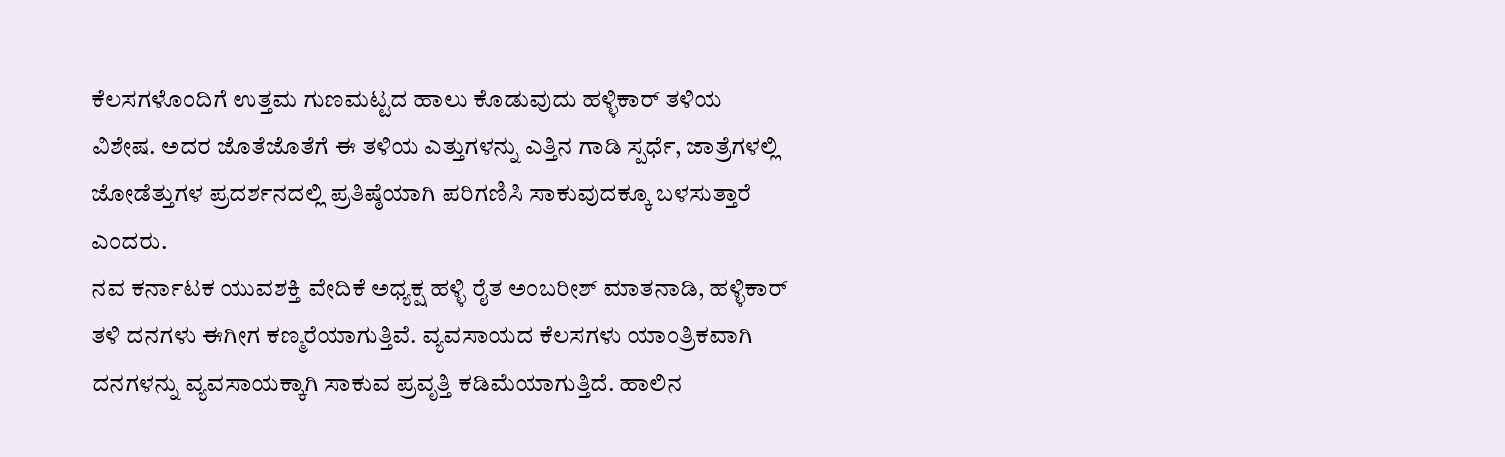ಕೆಲಸಗಳೊಂದಿಗೆ ಉತ್ತಮ ಗುಣಮಟ್ಟದ ಹಾಲು ಕೊಡುವುದು ಹಳ್ಳಿಕಾರ್ ತಳಿಯ ವಿಶೇಷ. ಅದರ ಜೊತೆಜೊತೆಗೆ ಈ ತಳಿಯ ಎತ್ತುಗಳನ್ನು ಎತ್ತಿನ ಗಾಡಿ ಸ್ಪರ್ಧೆ, ಜಾತ್ರೆಗಳಲ್ಲಿ ಜೋಡೆತ್ತುಗಳ ಪ್ರದರ್ಶನದಲ್ಲಿ ಪ್ರತಿಷ್ಠೆಯಾಗಿ ಪರಿಗಣಿಸಿ ಸಾಕುವುದಕ್ಕೂ ಬಳಸುತ್ತಾರೆ ಎಂದರು.
ನವ ಕರ್ನಾಟಕ ಯುವಶಕ್ತಿ ವೇದಿಕೆ ಅಧ್ಯಕ್ಷ ಹಳ್ಳಿ ರೈತ ಅಂಬರೀಶ್ ಮಾತನಾಡಿ, ಹಳ್ಳಿಕಾರ್ ತಳಿ ದನಗಳು ಈಗೀಗ ಕಣ್ಮರೆಯಾಗುತ್ತಿವೆ. ವ್ಯವಸಾಯದ ಕೆಲಸಗಳು ಯಾಂತ್ರಿಕವಾಗಿ ದನಗಳನ್ನು ವ್ಯವಸಾಯಕ್ಕಾಗಿ ಸಾಕುವ ಪ್ರವೃತ್ತಿ ಕಡಿಮೆಯಾಗುತ್ತಿದೆ. ಹಾಲಿನ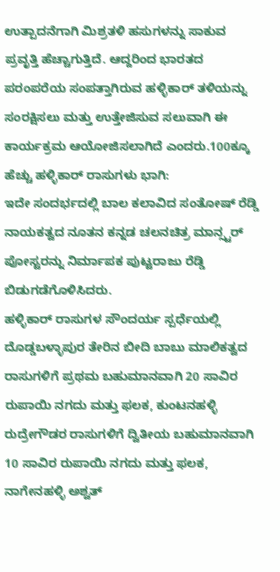ಉತ್ಪಾದನೆಗಾಗಿ ಮಿಶ್ರತಳಿ ಹಸುಗಳನ್ನು ಸಾಕುವ ಪ್ರವೃತ್ತಿ ಹೆಚ್ಚಾಗುತ್ತಿದೆ. ಆದ್ದರಿಂದ ಭಾರತದ ಪರಂಪರೆಯ ಸಂಪತ್ತಾಗಿರುವ ಹಳ್ಳಿಕಾರ್ ತಳಿಯನ್ನು ಸಂರಕ್ಷಿಸಲು ಮತ್ತು ಉತ್ತೇಜಿಸುವ ಸಲುವಾಗಿ ಈ ಕಾರ್ಯಕ್ರಮ ಆಯೋಜಿಸಲಾಗಿದೆ ಎಂದರು.100ಕ್ಕೂ ಹೆಚ್ಚು ಹಳ್ಳಿಕಾರ್ ರಾಸುಗಳು ಭಾಗಿ:
ಇದೇ ಸಂದರ್ಭದಲ್ಲಿ ಬಾಲ ಕಲಾವಿದ ಸಂತೋಷ್ ರೆಡ್ಡಿ ನಾಯಕತ್ವದ ನೂತನ ಕನ್ನಡ ಚಲನಚಿತ್ರ ಮಾನ್ಸ್ಟರ್ ಪೋಸ್ಟರನ್ನು ನಿರ್ಮಾಪಕ ಪುಟ್ಟರಾಜು ರೆಡ್ಡಿ ಬಿಡುಗಡೆಗೊಳಿಸಿದರು.
ಹಳ್ಳಿಕಾರ್ ರಾಸುಗಳ ಸೌಂದರ್ಯ ಸ್ಪರ್ಧೆಯಲ್ಲಿ ದೊಡ್ಡಬಳ್ಳಾಪುರ ತೇರಿನ ಬೀದಿ ಬಾಬು ಮಾಲಿಕತ್ವದ ರಾಸುಗಳಿಗೆ ಪ್ರಥಮ ಬಹುಮಾನವಾಗಿ 20 ಸಾವಿರ ರುಪಾಯಿ ನಗದು ಮತ್ತು ಫಲಕ, ಕುಂಟನಹಳ್ಳಿ ರುದ್ರೇಗೌಡರ ರಾಸುಗಳಿಗೆ ದ್ವಿತೀಯ ಬಹುಮಾನವಾಗಿ 10 ಸಾವಿರ ರುಪಾಯಿ ನಗದು ಮತ್ತು ಫಲಕ, ನಾಗೇನಹಳ್ಳಿ ಅಶ್ವತ್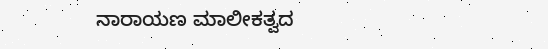ನಾರಾಯಣ ಮಾಲೀಕತ್ವದ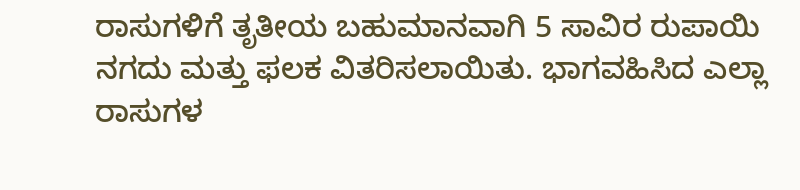ರಾಸುಗಳಿಗೆ ತೃತೀಯ ಬಹುಮಾನವಾಗಿ 5 ಸಾವಿರ ರುಪಾಯಿ ನಗದು ಮತ್ತು ಫಲಕ ವಿತರಿಸಲಾಯಿತು. ಭಾಗವಹಿಸಿದ ಎಲ್ಲಾ ರಾಸುಗಳ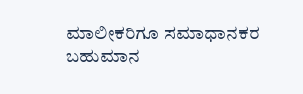ಮಾಲೀಕರಿಗೂ ಸಮಾಧಾನಕರ ಬಹುಮಾನ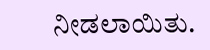ನೀಡಲಾಯಿತು.